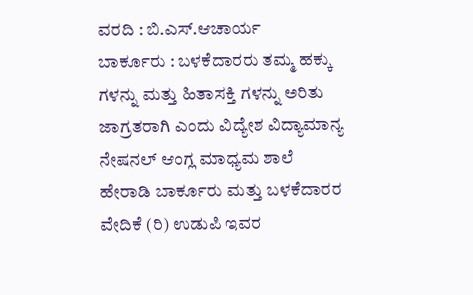ವರದಿ : ಬಿ.ಎಸ್.ಆಚಾರ್ಯ
ಬಾರ್ಕೂರು : ಬಳಕೆದಾರರು ತಮ್ಮ ಹಕ್ಕು ಗಳನ್ನು ಮತ್ತು ಹಿತಾಸಕ್ತಿ ಗಳನ್ನು ಅರಿತು ಜಾಗ್ರತರಾಗಿ ಎಂದು ವಿದ್ಯೇಶ ವಿದ್ಯಾಮಾನ್ಯ ನೇಷನಲ್ ಆಂಗ್ಲ ಮಾಧ್ಯಮ ಶಾಲೆ ಹೇರಾಡಿ ಬಾರ್ಕೂರು ಮತ್ತು ಬಳಕೆದಾರರ ವೇದಿಕೆ (ರಿ) ಉಡುಪಿ ಇವರ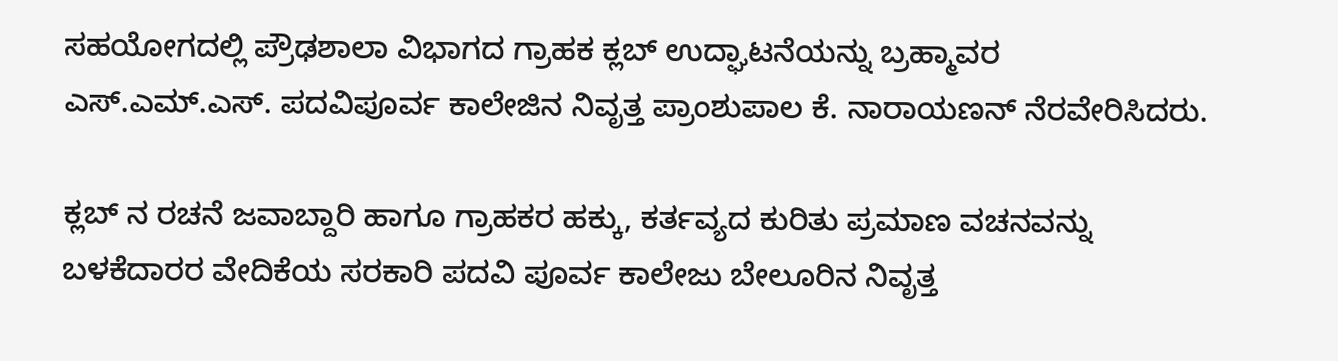ಸಹಯೋಗದಲ್ಲಿ ಪ್ರೌಢಶಾಲಾ ವಿಭಾಗದ ಗ್ರಾಹಕ ಕ್ಲಬ್ ಉದ್ಘಾಟನೆಯನ್ನು ಬ್ರಹ್ಮಾವರ ಎಸ್.ಎಮ್.ಎಸ್. ಪದವಿಪೂರ್ವ ಕಾಲೇಜಿನ ನಿವೃತ್ತ ಪ್ರಾಂಶುಪಾಲ ಕೆ. ನಾರಾಯಣನ್ ನೆರವೇರಿಸಿದರು.

ಕ್ಲಬ್ ನ ರಚನೆ ಜವಾಬ್ದಾರಿ ಹಾಗೂ ಗ್ರಾಹಕರ ಹಕ್ಕು, ಕರ್ತವ್ಯದ ಕುರಿತು ಪ್ರಮಾಣ ವಚನವನ್ನು ಬಳಕೆದಾರರ ವೇದಿಕೆಯ ಸರಕಾರಿ ಪದವಿ ಪೂರ್ವ ಕಾಲೇಜು ಬೇಲೂರಿನ ನಿವೃತ್ತ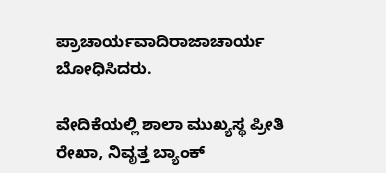ಪ್ರಾಚಾರ್ಯವಾದಿರಾಜಾಚಾರ್ಯ ಬೋಧಿಸಿದರು.

ವೇದಿಕೆಯಲ್ಲಿ ಶಾಲಾ ಮುಖ್ಯಸ್ಥ ಪ್ರೀತಿ ರೇಖಾ, ನಿವೃತ್ತ ಬ್ಯಾಂಕ್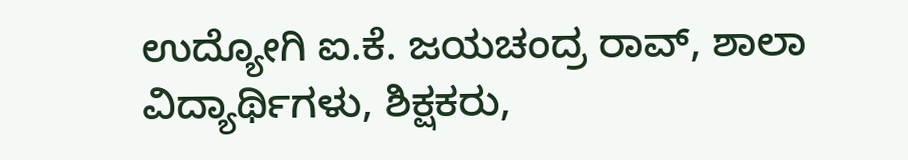ಉದ್ಯೋಗಿ ಐ.ಕೆ. ಜಯಚಂದ್ರ ರಾವ್, ಶಾಲಾ ವಿದ್ಯಾರ್ಥಿಗಳು, ಶಿಕ್ಷಕರು,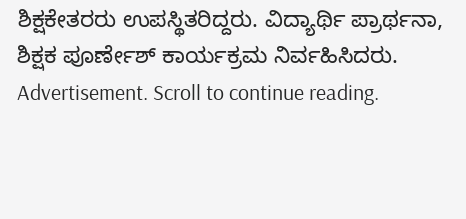ಶಿಕ್ಷಕೇತರರು ಉಪಸ್ಥಿತರಿದ್ದರು. ವಿದ್ಯಾರ್ಥಿ ಪ್ರಾರ್ಥನಾ, ಶಿಕ್ಷಕ ಪೂರ್ಣೇಶ್ ಕಾರ್ಯಕ್ರಮ ನಿರ್ವಹಿಸಿದರು.
Advertisement. Scroll to continue reading.